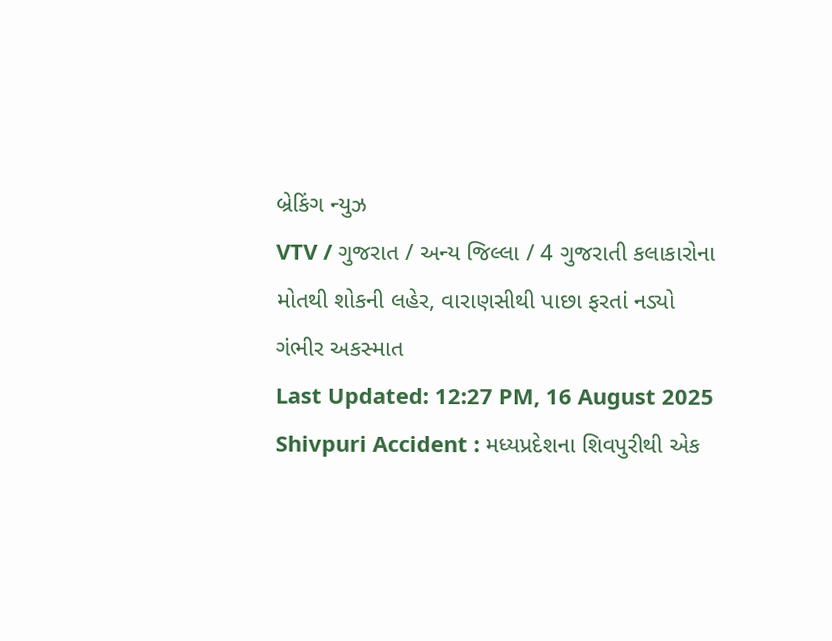બ્રેકિંગ ન્યુઝ
VTV / ગુજરાત / અન્ય જિલ્લા / 4 ગુજરાતી કલાકારોના મોતથી શોકની લહેર, વારાણસીથી પાછા ફરતાં નડ્યો ગંભીર અકસ્માત
Last Updated: 12:27 PM, 16 August 2025
Shivpuri Accident : મધ્યપ્રદેશના શિવપુરીથી એક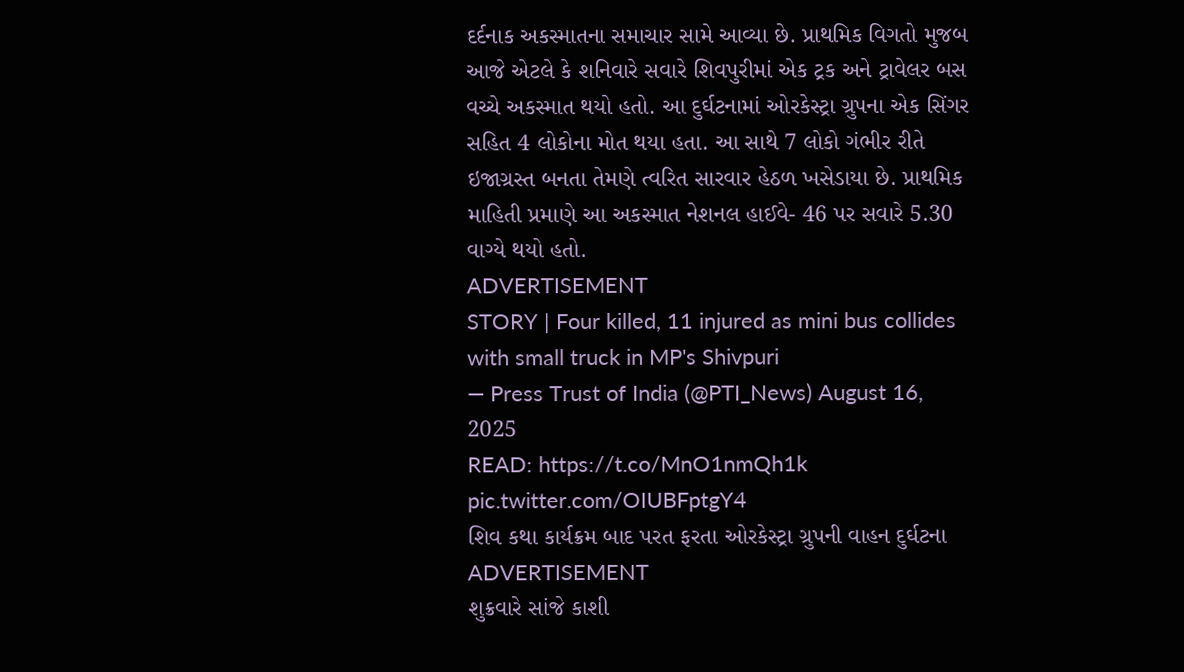દર્દનાક અકસ્માતના સમાચાર સામે આવ્યા છે. પ્રાથમિક વિગતો મુજબ આજે એટલે કે શનિવારે સવારે શિવપુરીમાં એક ટ્રક અને ટ્રાવેલર બસ વચ્ચે અકસ્માત થયો હતો. આ દુર્ઘટનામાં ઓરકેસ્ટ્રા ગ્રુપના એક સિંગર સહિત 4 લોકોના મોત થયા હતા. આ સાથે 7 લોકો ગંભીર રીતે ઇજાગ્રસ્ત બનતા તેમણે ત્વરિત સારવાર હેઠળ ખસેડાયા છે. પ્રાથમિક માહિતી પ્રમાણે આ અકસ્માત નેશનલ હાઈવે- 46 પર સવારે 5.30 વાગ્યે થયો હતો.
ADVERTISEMENT
STORY | Four killed, 11 injured as mini bus collides with small truck in MP's Shivpuri
— Press Trust of India (@PTI_News) August 16, 2025
READ: https://t.co/MnO1nmQh1k pic.twitter.com/OIUBFptgY4
શિવ કથા કાર્યક્રમ બાદ પરત ફરતા ઓરકેસ્ટ્રા ગ્રુપની વાહન દુર્ઘટના
ADVERTISEMENT
શુક્રવારે સાંજે કાશી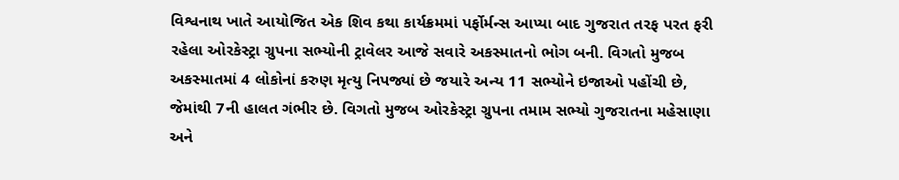વિશ્વનાથ ખાતે આયોજિત એક શિવ કથા કાર્યક્રમમાં પર્ફોર્મન્સ આપ્યા બાદ ગુજરાત તરફ પરત ફરી રહેલા ઓરકેસ્ટ્રા ગ્રુપના સભ્યોની ટ્રાવેલર આજે સવારે અકસ્માતનો ભોગ બની. વિગતો મુજબ અકસ્માતમાં 4 લોકોનાં કરુણ મૃત્યુ નિપજ્યાં છે જયારે અન્ય 11 સભ્યોને ઇજાઓ પહોંચી છે, જેમાંથી 7ની હાલત ગંભીર છે. વિગતો મુજબ ઓરકેસ્ટ્રા ગ્રુપના તમામ સભ્યો ગુજરાતના મહેસાણા અને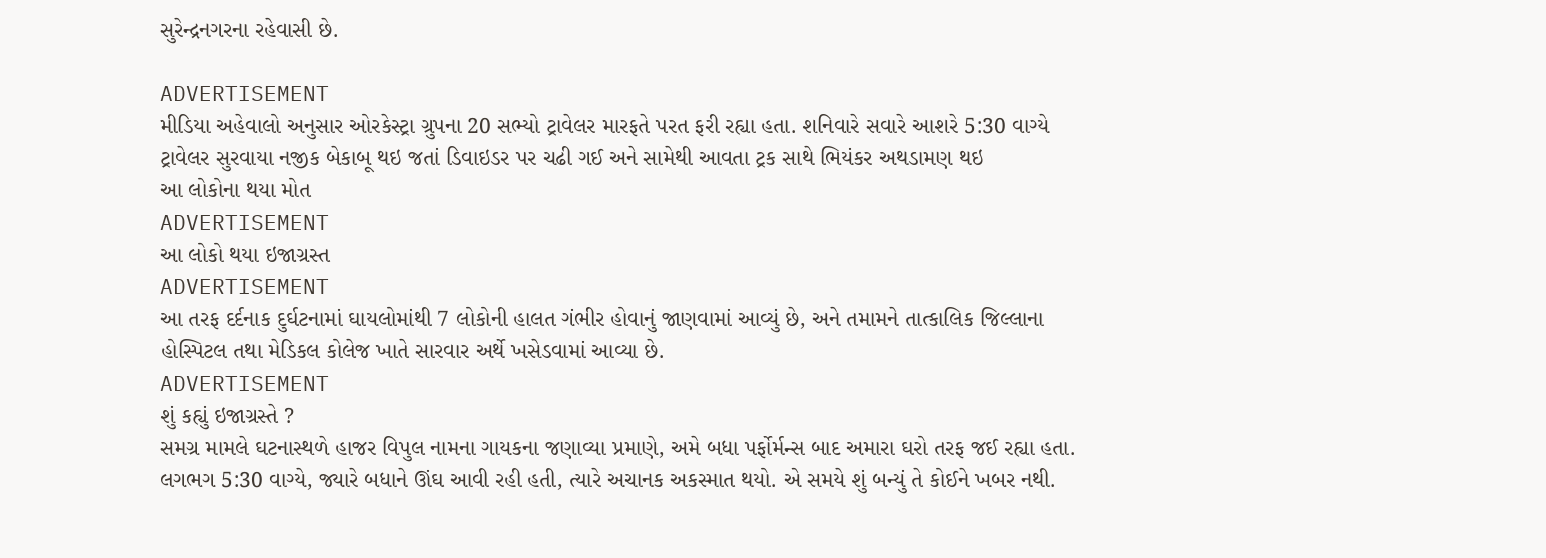સુરેન્દ્રનગરના રહેવાસી છે.

ADVERTISEMENT
મીડિયા અહેવાલો અનુસાર ઓરકેસ્ટ્રા ગ્રુપના 20 સભ્યો ટ્રાવેલર મારફતે પરત ફરી રહ્યા હતા. શનિવારે સવારે આશરે 5:30 વાગ્યે ટ્રાવેલર સુરવાયા નજીક બેકાબૂ થઇ જતાં ડિવાઇડર પર ચઢી ગઈ અને સામેથી આવતા ટ્રક સાથે ભિયંકર અથડામણ થઇ
આ લોકોના થયા મોત
ADVERTISEMENT
આ લોકો થયા ઇજાગ્રસ્ત
ADVERTISEMENT
આ તરફ દર્દનાક દુર્ઘટનામાં ઘાયલોમાંથી 7 લોકોની હાલત ગંભીર હોવાનું જાણવામાં આવ્યું છે, અને તમામને તાત્કાલિક જિલ્લાના હોસ્પિટલ તથા મેડિકલ કોલેજ ખાતે સારવાર અર્થે ખસેડવામાં આવ્યા છે.
ADVERTISEMENT
શું કહ્યું ઇજાગ્રસ્તે ?
સમગ્ર મામલે ઘટનાસ્થળે હાજર વિપુલ નામના ગાયકના જણાવ્યા પ્રમાણે, અમે બધા પર્ફોર્મન્સ બાદ અમારા ઘરો તરફ જઈ રહ્યા હતા. લગભગ 5:30 વાગ્યે, જ્યારે બધાને ઊંઘ આવી રહી હતી, ત્યારે અચાનક અકસ્માત થયો. એ સમયે શું બન્યું તે કોઈને ખબર નથી.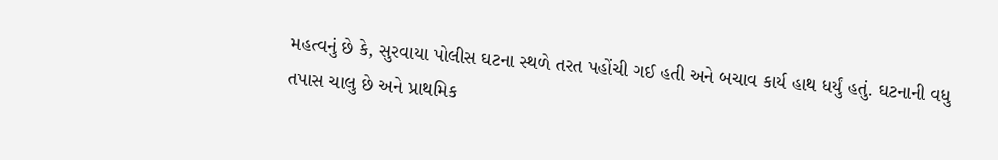મહત્વનું છે કે, સુરવાયા પોલીસ ઘટના સ્થળે તરત પહોંચી ગઈ હતી અને બચાવ કાર્ય હાથ ધર્યું હતું. ઘટનાની વધુ તપાસ ચાલુ છે અને પ્રાથમિક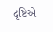દૃષ્ટિએ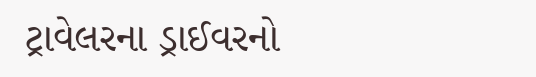ટ્રાવેલરના ડ્રાઈવરનો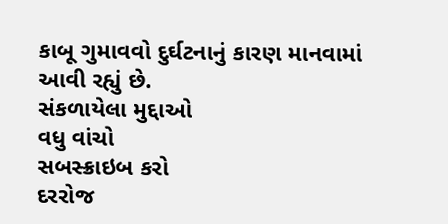કાબૂ ગુમાવવો દુર્ઘટનાનું કારણ માનવામાં આવી રહ્યું છે.
સંકળાયેલા મુદ્દાઓ
વધુ વાંચો
સબસ્ક્રાઇબ કરો
દરરોજ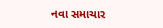નવા સમાચાર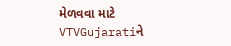મેળવવા માટે VTVGujaratiને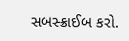સબસ્ક્રાઈબ કરો.